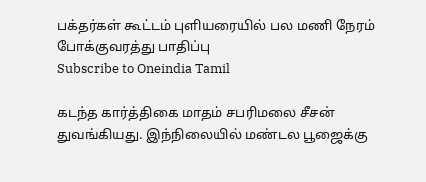பக்தர்கள் கூட்டம் புளியரையில் பல மணி நேரம் போக்குவரத்து பாதிப்பு
Subscribe to Oneindia Tamil

கடந்த கார்த்திகை மாதம் சபரிமலை சீசன் துவங்கியது. இந்நிலையில் மண்டல பூஜைக்கு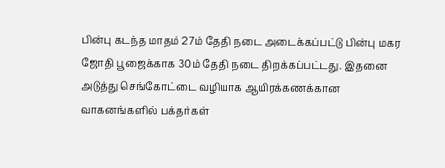பின்பு கடந்த மாதம் 27ம் தேதி நடை அடைக்கப்பட்டு பின்பு மகர ஜோதி பூஜைக்காக 30ம் தேதி நடை திறக்கப்பட்டது. இதனை அடுத்து செங்கோட்டை வழியாக ஆயிரக்கணக்கான வாகனங்களில் பக்தர்கள்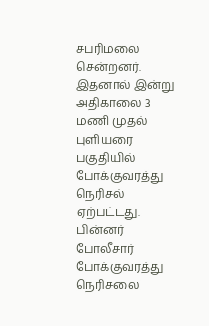சபரிமலை சென்றனர். இதனால் இன்று அதிகாலை 3 மணி முதல் புளியரை பகுதியில் போக்குவரத்து நெரிசல் ஏற்பட்டது.
பின்னர் போலீசார் போக்குவரத்து நெரிசலை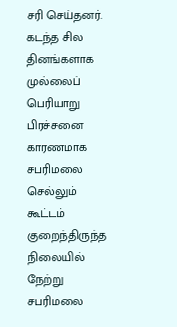சரி செய்தனர். கடந்த சில தினங்களாக முல்லைப் பெரியாறு பிரச்சனை காரணமாக சபரிமலை செல்லும் கூட்டம் குறைந்திருந்த நிலையில் நேற்று சபரிமலை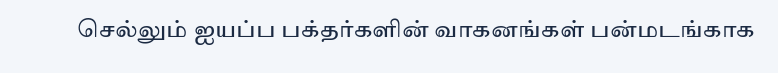செல்லும் ஐயப்ப பக்தர்களின் வாகனங்கள் பன்மடங்காக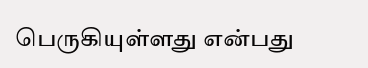பெருகியுள்ளது என்பது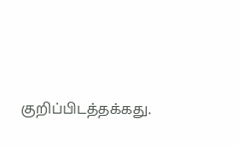குறிப்பிடத்தக்கது.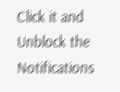Click it and Unblock the Notifications